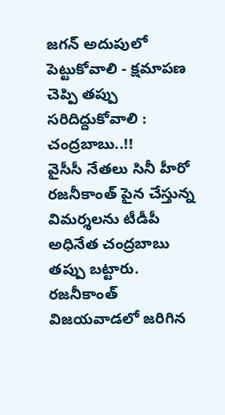జగన్ అదుపులో పెట్టుకోవాలి - క్షమాపణ చెప్పి తప్పు సరిదిద్దుకోవాలి : చంద్రబాబు..!!
వైసీసీ నేతలు సినీ హీరో రజనీకాంత్ పైన చేస్తున్న విమర్శలను టీడీపీ అధినేత చంద్రబాబు తప్పు బట్టారు. రజనీకాంత్ విజయవాడలో జరిగిన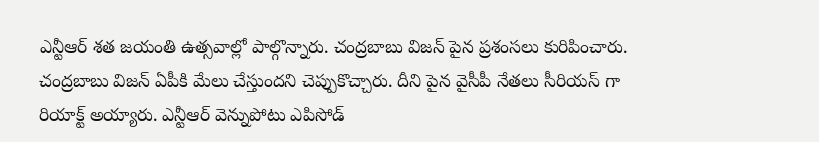ఎన్టీఆర్ శత జయంతి ఉత్సవాల్లో పాల్గొన్నారు. చంద్రబాబు విజన్ పైన ప్రశంసలు కురిపించారు. చంద్రబాబు విజన్ ఏపీకి మేలు చేస్తుందని చెప్పుకొచ్చారు. దీని పైన వైసీపీ నేతలు సీరియస్ గా రియాక్ట్ అయ్యారు. ఎన్టీఆర్ వెన్నుపోటు ఎపిసోడ్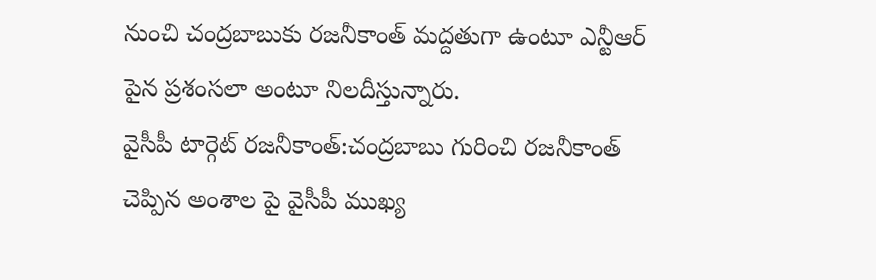నుంచి చంద్రబాబుకు రజనీకాంత్ మద్దతుగా ఉంటూ ఎన్టీఆర్ పైన ప్రశంసలా అంటూ నిలదీస్తున్నారు.
వైసీపీ టార్గెట్ రజనీకాంత్:చంద్రబాబు గురించి రజనీకాంత్ చెప్పిన అంశాల పై వైసీపీ ముఖ్య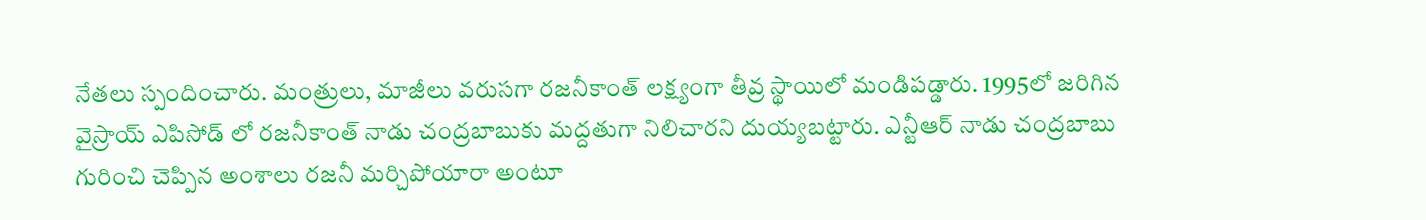నేతలు స్పందించారు. మంత్రులు, మాజీలు వరుసగా రజనీకాంత్ లక్ష్యంగా తీవ్ర స్థాయిలో మండిపడ్డారు. 1995లో జరిగిన వైస్రాయ్ ఎపిసోడ్ లో రజనీకాంత్ నాడు చంద్రబాబుకు మద్దతుగా నిలిచారని దుయ్యబట్టారు. ఎన్టీఆర్ నాడు చంద్రబాబు గురించి చెప్పిన అంశాలు రజనీ మర్చిపోయారా అంటూ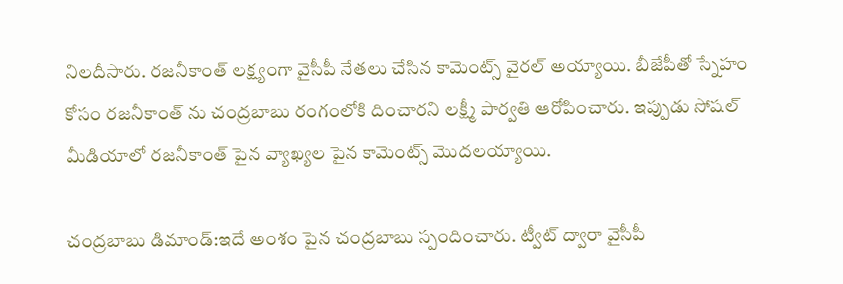నిలదీసారు. రజనీకాంత్ లక్ష్యంగా వైసీపీ నేతలు చేసిన కామెంట్స్ వైరల్ అయ్యాయి. బీజేపీతో స్నేహం కోసం రజనీకాంత్ ను చంద్రబాబు రంగంలోకి దించారని లక్ష్మీ పార్వతి ఆరోపించారు. ఇప్పుడు సోషల్ మీడియాలో రజనీకాంత్ పైన వ్యాఖ్యల పైన కామెంట్స్ మొదలయ్యాయి.

చంద్రబాబు డిమాండ్:ఇదే అంశం పైన చంద్రబాబు స్పందించారు. ట్వీట్ ద్వారా వైసీపీ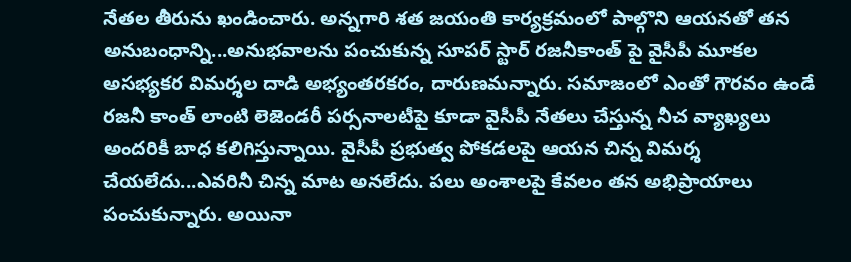నేతల తీరును ఖండించారు. అన్నగారి శత జయంతి కార్యక్రమంలో పాల్గొని ఆయనతో తన అనుబంధాన్ని...అనుభవాలను పంచుకున్న సూపర్ స్టార్ రజనీకాంత్ పై వైసీపీ మూకల అసభ్యకర విమర్శల దాడి అభ్యంతరకరం, దారుణమన్నారు. సమాజంలో ఎంతో గౌరవం ఉండే రజనీ కాంత్ లాంటి లెజెండరీ పర్సనాలటీపై కూడా వైసీపీ నేతలు చేస్తున్న నీచ వ్యాఖ్యలు అందరికీ బాధ కలిగిస్తున్నాయి. వైసీపీ ప్రభుత్వ పోకడలపై ఆయన చిన్న విమర్శ చేయలేదు...ఎవరినీ చిన్న మాట అనలేదు. పలు అంశాలపై కేవలం తన అభిప్రాయాలు పంచుకున్నారు. అయినా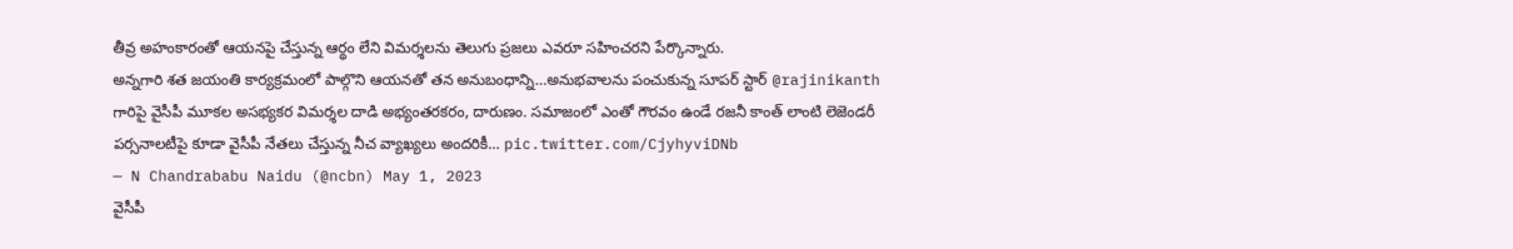తీవ్ర అహంకారంతో ఆయనపై చేస్తున్న ఆర్థం లేని విమర్శలను తెలుగు ప్రజలు ఎవరూ సహించరని పేర్కొన్నారు.
అన్నగారి శత జయంతి కార్యక్రమంలో పాల్గొని ఆయనతో తన అనుబంధాన్ని...అనుభవాలను పంచుకున్న సూపర్ స్టార్ @rajinikanth గారిపై వైసీపీ మూకల అసభ్యకర విమర్శల దాడి అభ్యంతరకరం, దారుణం. సమాజంలో ఎంతో గౌరవం ఉండే రజనీ కాంత్ లాంటి లెజెండరీ పర్సనాలటీపై కూడా వైసీపీ నేతలు చేస్తున్న నీచ వ్యాఖ్యలు అందరికీ… pic.twitter.com/CjyhyviDNb
— N Chandrababu Naidu (@ncbn) May 1, 2023
వైసీపీ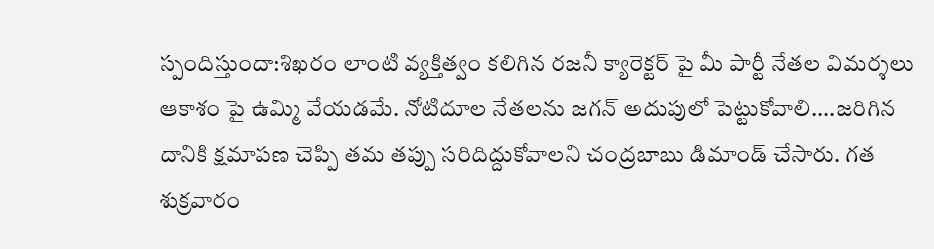స్పందిస్తుందా:శిఖరం లాంటి వ్యక్తిత్వం కలిగిన రజనీ క్యారెక్టర్ పై మీ పార్టీ నేతల విమర్శలు ఆకాశం పై ఉమ్మి వేయడమే. నోటిదూల నేతలను జగన్ అదుపులో పెట్టుకోవాలి....జరిగిన దానికి క్షమాపణ చెప్పి తమ తప్పు సరిదిద్దుకోవాలని చంద్రబాబు డిమాండ్ చేసారు. గత శుక్రవారం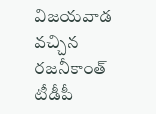విజయవాడ వచ్చిన రజనీకాంత్ టీడీపీ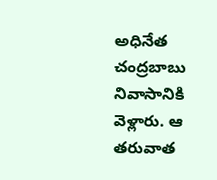అధినేత చంద్రబాబు నివాసానికి వెళ్లారు. ఆ తరువాత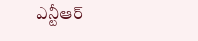ఎన్టీఆర్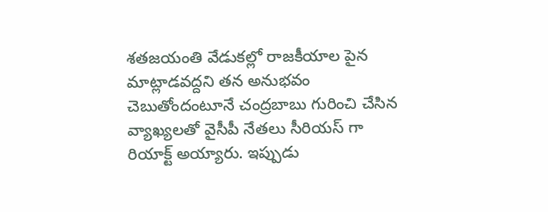శతజయంతి వేడుకల్లో రాజకీయాల పైన మాట్లాడవద్దని తన అనుభవం చెబుతోందంటూనే చంద్రబాబు గురించి చేసిన వ్యాఖ్యలతో వైసీపీ నేతలు సీరియస్ గా రియాక్ట్ అయ్యారు. ఇప్పుడు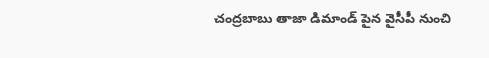చంద్రబాబు తాజా డిమాండ్ పైన వైసీపీ నుంచి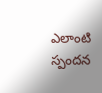ఎలాంటి స్పందన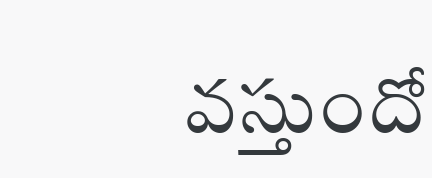వస్తుందో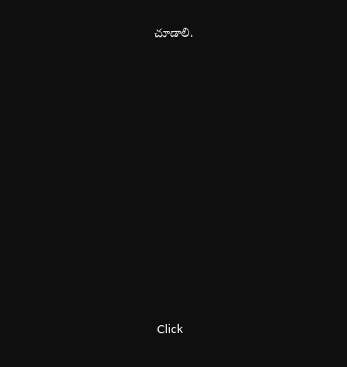చూడాలి.












Click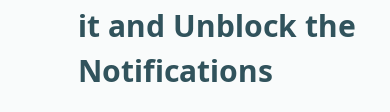it and Unblock the Notifications